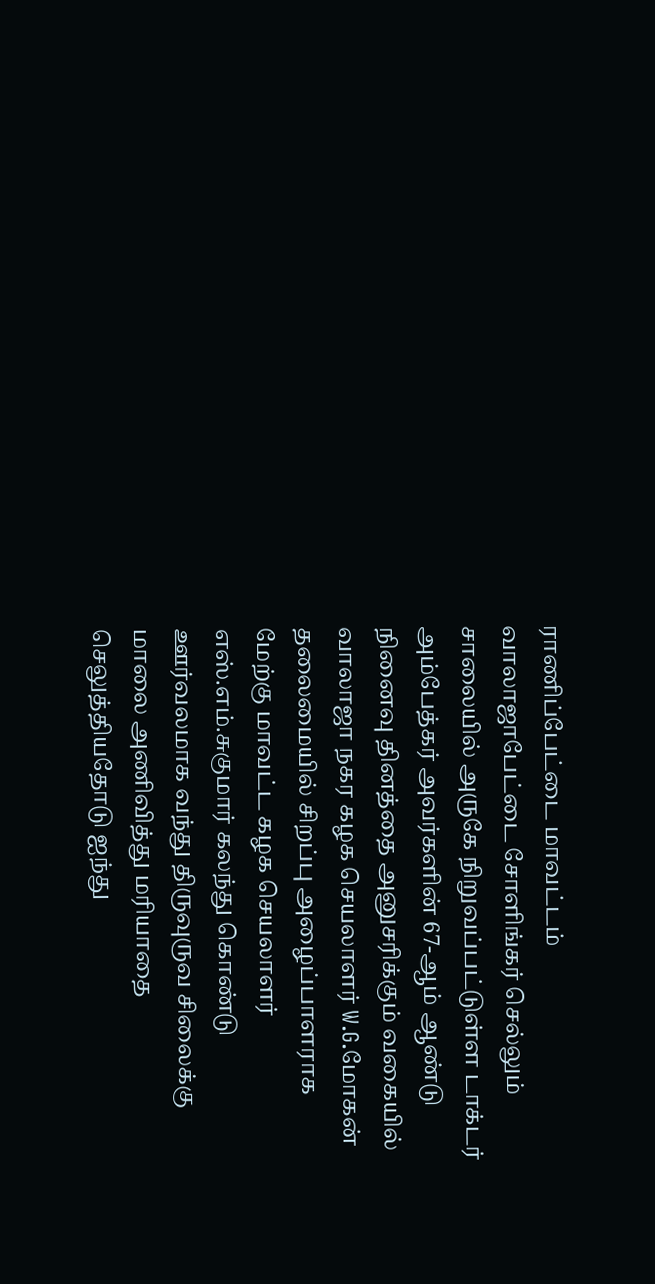ராணிப்பேட்டை மாவட்டம் வாலாஜாபேட்டை சோளிங்கர் செல்லும் சாலையில் அருகே நிறுவப்பட்டுள்ள டாக்டர் அம்பேத்கர் அவர்களின் 67-ஆம் ஆண்டு நினைவு தினத்தை அனுசரிக்கும் வகையில் வாலாஜா நகர கழக செயலாளர் W.G.மோகன் தலைமையில் சிறப்பு அழைப்பாளராக மேற்கு மாவட்ட கழக செயலாளர் எஸ்.எம்.சுகுமார் கலந்து கொண்டு ஊர்வலமாக வந்து திருவுருவ சிலைக்கு மாலை அணிவித்து மரியாதை செலுத்தியதோடு ஐந்து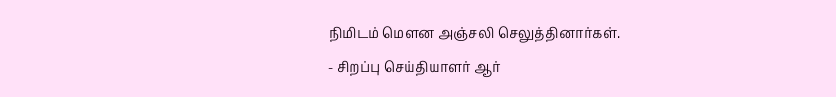நிமிடம் மௌன அஞ்சலி செலுத்தினார்கள்.
- சிறப்பு செய்தியாளர் ஆர்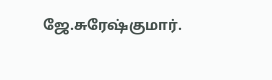ஜே.சுரேஷ்குமார்.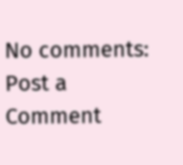No comments:
Post a Comment